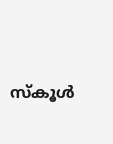സ്‌കൂള്‍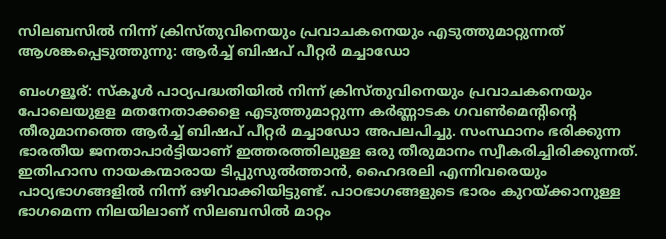സിലബസില്‍ നിന്ന് ക്രിസ്തുവിനെയും പ്രവാചകനെയും എടുത്തുമാറ്റുന്നത് ആശങ്കപ്പെടുത്തുന്നു: ആര്‍ച്ച് ബിഷപ് പീറ്റര്‍ മച്ചാഡോ

ബംഗളൂര്: സ്‌കൂള്‍ പാഠ്യപദ്ധതിയില്‍ നിന്ന് ക്രിസ്തുവിനെയും പ്രവാചകനെയും പോലെയുളള മതനേതാക്കളെ എടുത്തുമാറ്റുന്ന കര്‍ണ്ണാടക ഗവണ്‍മെന്റിന്റെ തീരുമാനത്തെ ആര്‍ച്ച് ബിഷപ് പീറ്റര്‍ മച്ചാഡോ അപലപിച്ചു. സംസ്ഥാനം ഭരിക്കുന്ന ഭാരതീയ ജനതാപാര്‍ട്ടിയാണ് ഇത്തരത്തിലുള്ള ഒരു തീരുമാനം സ്വീകരിച്ചിരിക്കുന്നത്. ഇതിഹാസ നായകന്മാരായ ടിപ്പുസുല്‍ത്താന്‍, ഹൈദരലി എന്നിവരെയും പാഠ്യഭാഗങ്ങളില്‍ നിന്ന് ഒഴിവാക്കിയിട്ടുണ്ട്. പാഠഭാഗങ്ങളുടെ ഭാരം കുറയ്ക്കാനുള്ള ഭാഗമെന്ന നിലയിലാണ് സിലബസില്‍ മാറ്റം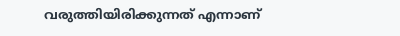വരുത്തിയിരിക്കുന്നത് എന്നാണ്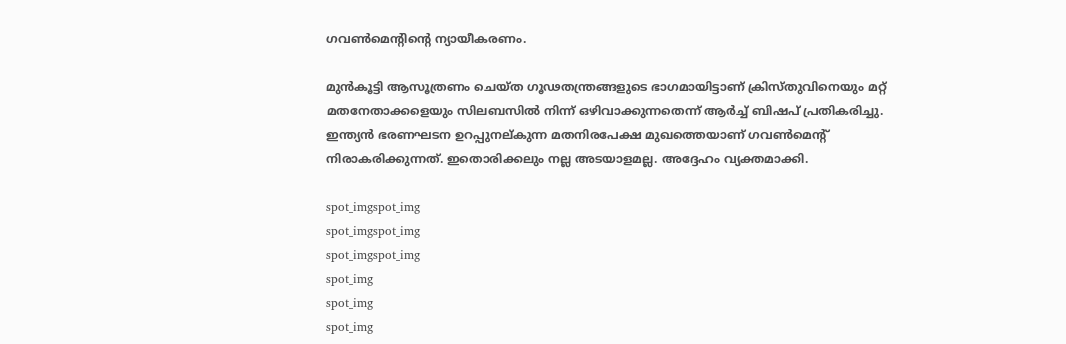ഗവണ്‍മെന്റിന്റെ ന്യായീകരണം.

മുന്‍കൂട്ടി ആസൂത്രണം ചെയ്ത ഗൂഢതന്ത്രങ്ങളുടെ ഭാഗമായിട്ടാണ് ക്രിസ്തുവിനെയും മറ്റ് മതനേതാക്കളെയും സിലബസില്‍ നിന്ന് ഒഴിവാക്കുന്നതെന്ന് ആര്‍ച്ച് ബിഷപ് പ്രതികരിച്ചു. ഇന്ത്യന്‍ ഭരണഘടന ഉറപ്പുനല്കുന്ന മതനിരപേക്ഷ മുഖത്തെയാണ് ഗവണ്‍മെന്റ് നിരാകരിക്കുന്നത്. ഇതൊരിക്കലും നല്ല അടയാളമല്ല. അദ്ദേഹം വ്യക്തമാക്കി.

spot_imgspot_img
spot_imgspot_img
spot_imgspot_img
spot_img
spot_img
spot_img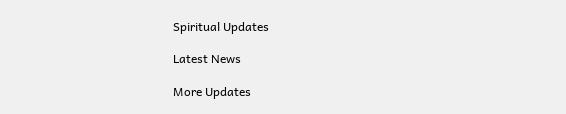Spiritual Updates

Latest News

More Updates